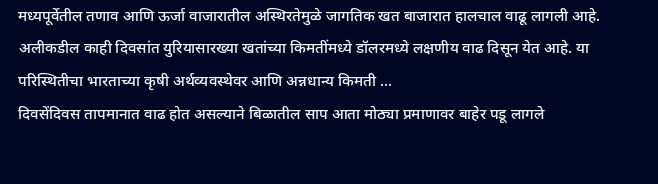मध्यपूर्वेतील तणाव आणि ऊर्जा वाजारातील अस्थिरतेमुळे जागतिक खत बाजारात हालचाल वाढू लागली आहे. अलीकडील काही दिवसांत युरियासारख्या खतांच्या किमतींमध्ये डॉलरमध्ये लक्षणीय वाढ दिसून येत आहे. या परिस्थितीचा भारताच्या कृषी अर्थव्यवस्थेवर आणि अन्नधान्य किमती ...
दिवसेंदिवस तापमानात वाढ होत असल्याने बिळातील साप आता मोठ्या प्रमाणावर बाहेर पडू लागले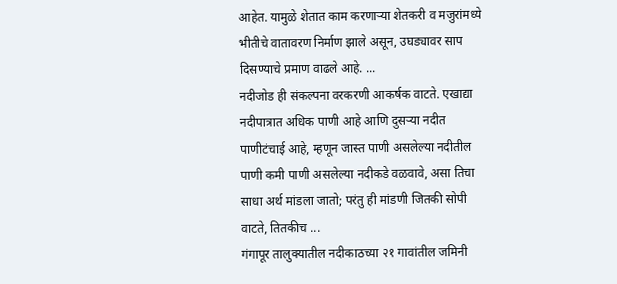आहेत. यामुळे शेतात काम करणाऱ्या शेतकरी व मजुरांमध्ये भीतीचे वातावरण निर्माण झाले असून, उघड्यावर साप दिसण्याचे प्रमाण वाढले आहे. ...
नदीजोड ही संकल्पना वरकरणी आकर्षक वाटते. एखाद्या नदीपात्रात अधिक पाणी आहे आणि दुसऱ्या नदीत पाणीटंचाई आहे, म्हणून जास्त पाणी असलेल्या नदीतील पाणी कमी पाणी असलेल्या नदीकडे वळवावे, असा तिचा साधा अर्थ मांडला जातो; परंतु ही मांडणी जितकी सोपी वाटते, तितकीच ...
गंगापूर तालुक्यातील नदीकाठच्या २१ गावांतील जमिनी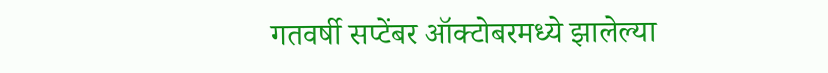गतवर्षी सप्टेंबर ऑक्टोबरमध्ये झालेल्या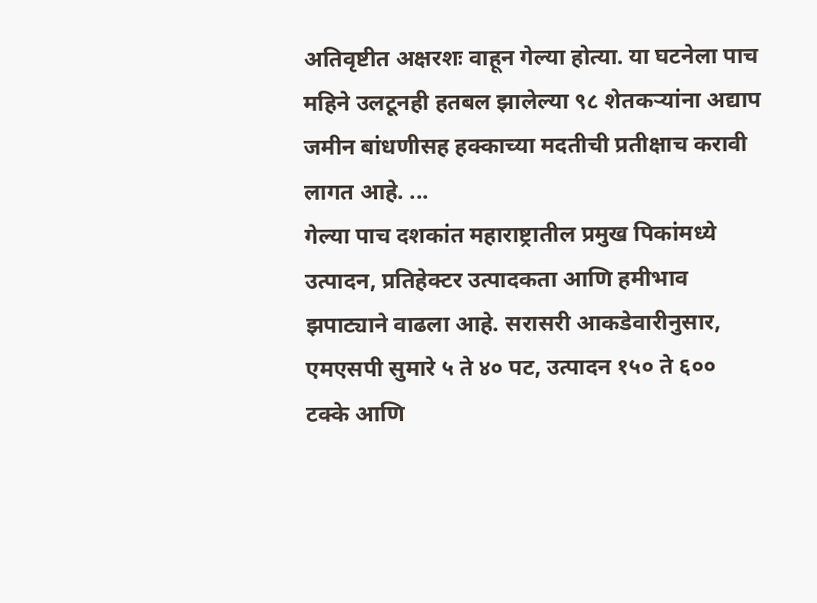अतिवृष्टीत अक्षरशः वाहून गेल्या होत्या. या घटनेला पाच महिने उलटूनही हतबल झालेल्या ९८ शेतकऱ्यांना अद्याप जमीन बांधणीसह हक्काच्या मदतीची प्रतीक्षाच करावी लागत आहे. ...
गेल्या पाच दशकांत महाराष्ट्रातील प्रमुख पिकांमध्ये उत्पादन, प्रतिहेक्टर उत्पादकता आणि हमीभाव झपाट्याने वाढला आहे. सरासरी आकडेवारीनुसार, एमएसपी सुमारे ५ ते ४० पट, उत्पादन १५० ते ६०० टक्के आणि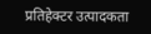प्रतिहेक्टर उत्पादकता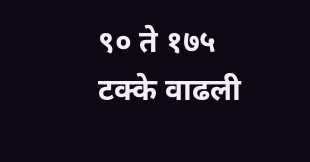९० ते १७५ टक्के वाढली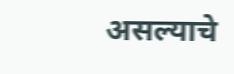असल्याचे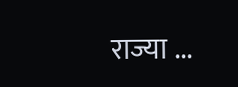राज्या ...